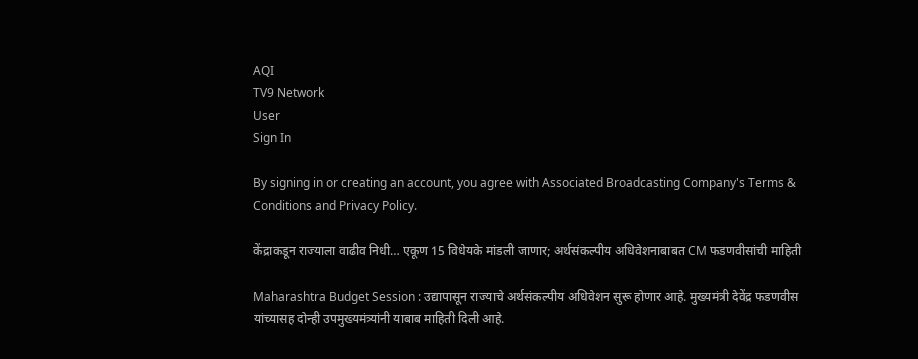AQI
TV9 Network
User
Sign In

By signing in or creating an account, you agree with Associated Broadcasting Company's Terms & Conditions and Privacy Policy.

केंद्राकडून राज्याला वाढीव निधी… एकूण 15 विधेयके मांडली जाणार; अर्थसंकल्पीय अधिवेशनाबाबत CM फडणवीसांची माहिती

Maharashtra Budget Session : उद्यापासून राज्याचे अर्थसंकल्पीय अधिवेशन सुरू होणार आहे. मुख्यमंत्री देवेंद्र फडणवीस यांच्यासह दोन्ही उपमुख्यमंत्र्यांनी याबाब माहिती दिली आहे.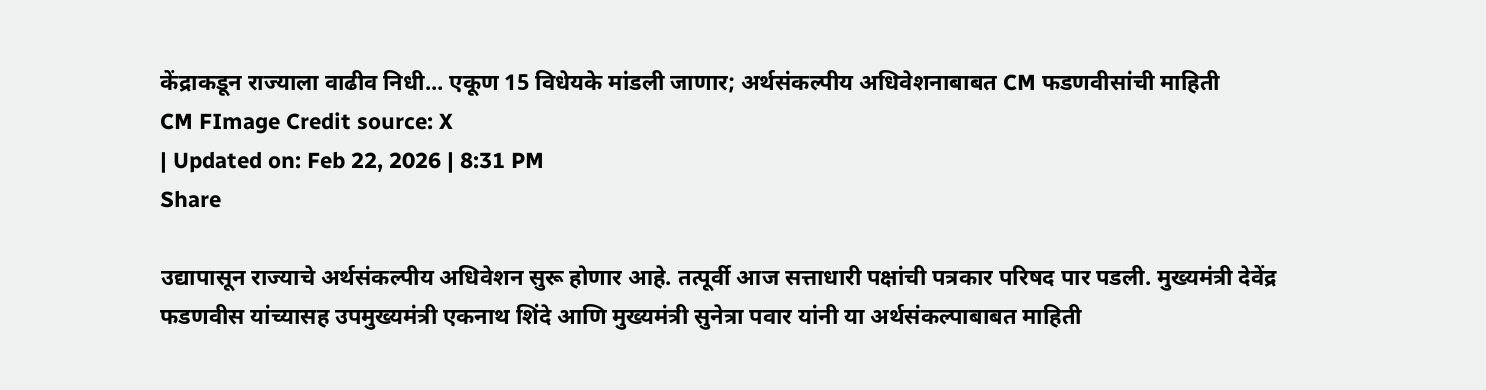केंद्राकडून राज्याला वाढीव निधी... एकूण 15 विधेयके मांडली जाणार; अर्थसंकल्पीय अधिवेशनाबाबत CM फडणवीसांची माहिती
CM FImage Credit source: X
| Updated on: Feb 22, 2026 | 8:31 PM
Share

उद्यापासून राज्याचे अर्थसंकल्पीय अधिवेशन सुरू होणार आहे. तत्पूर्वी आज सत्ताधारी पक्षांची पत्रकार परिषद पार पडली. मुख्यमंत्री देवेंद्र फडणवीस यांच्यासह उपमुख्यमंत्री एकनाथ शिंदे आणि मुख्यमंत्री सुनेत्रा पवार यांनी या अर्थसंकल्पाबाबत माहिती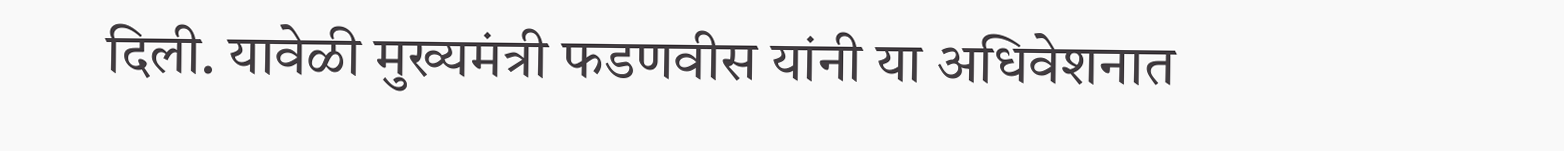दिली. यावेळी मुख्यमंत्री फडणवीस यांनी या अधिवेशनात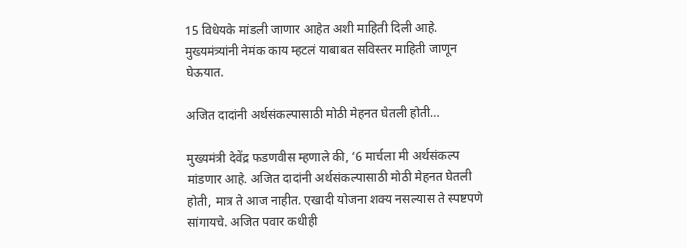15 विधेयके मांडली जाणार आहेत अशी माहिती दिली आहे. मुख्यमंत्र्यांनी नेमंक काय म्हटलं याबाबत सविस्तर माहिती जाणून घेऊयात.

अजित दादांनी अर्थसंकल्पासाठी मोठी मेहनत घेतली होती…

मुख्यमंत्री देवेंद्र फडणवीस म्हणाले की, ‘6 मार्चला मी अर्थसंकल्प मांडणार आहे. अजित दादांनी अर्थसंकल्पासाठी मोठी मेहनत घेतली होती, मात्र ते आज नाहीत. एखादी योजना शक्य नसल्यास ते स्पष्टपणे सांगायचे. अजित पवार कधीही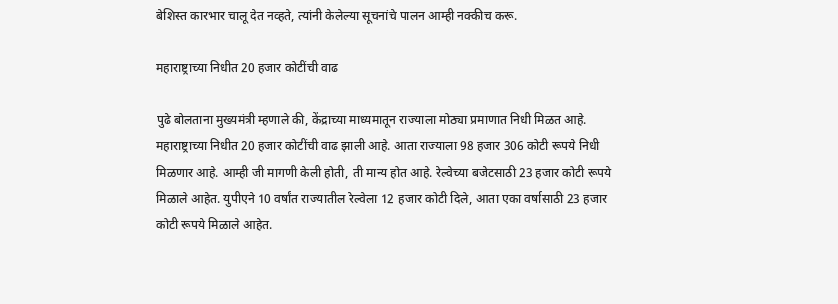बेशिस्त कारभार चालू देत नव्हते, त्यांनी केलेल्या सूचनांचे पालन आम्ही नक्कीच करू.

महाराष्ट्राच्या निधीत 20 हजार कोटींची वाढ

पुढे बोलताना मुख्यमंत्री म्हणाले की, केंद्राच्या माध्यमातून राज्याला मोठ्या प्रमाणात निधी मिळत आहे. महाराष्ट्राच्या निधीत 20 हजार कोटींची वाढ झाली आहे. आता राज्याला 98 हजार 306 कोटी रूपये निधी मिळणार आहे. आम्ही जी मागणी केली होती, ती मान्य होत आहे. रेल्वेच्या बजेटसाठी 23 हजार कोटी रूपये मिळाले आहेत. युपीएने 10 वर्षांत राज्यातील रेल्वेला 12 हजार कोटी दिले, आता एका वर्षासाठी 23 हजार कोटी रूपये मिळाले आहेत.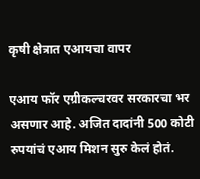कृषी क्षेत्रात एआयचा वापर

एआय फॉर एग्रीकल्चरवर सरकारचा भर असणार आहे. अजित दादांनी 500 कोटी रुपयांचं एआय मिशन सुरु केलं होतं.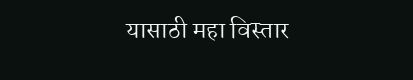यासाठी महा विस्तार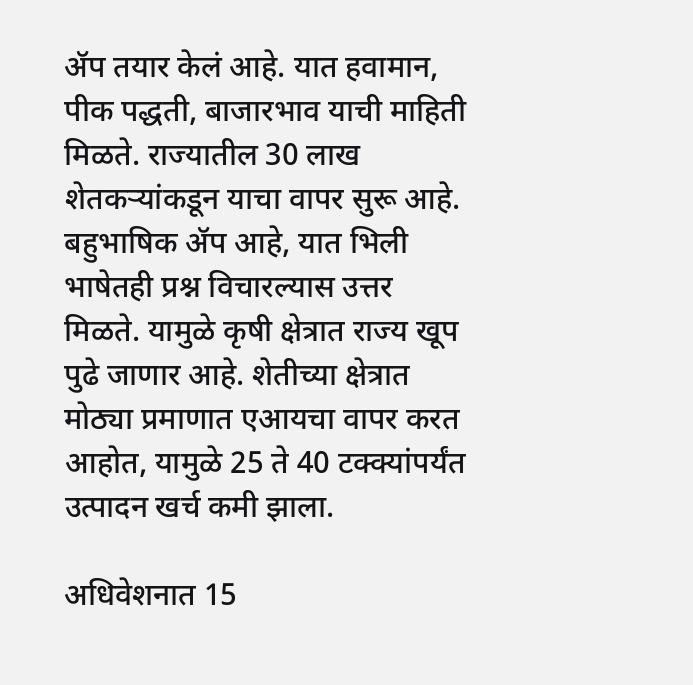ॲप तयार केलं आहे. यात हवामान, पीक पद्धती, बाजारभाव याची माहिती मिळते. राज्यातील 30 लाख शेतकऱ्यांकडून याचा वापर सुरू आहे. बहुभाषिक ॲप आहे, यात भिली भाषेतही प्रश्न विचारल्यास उत्तर मिळते. यामुळे कृषी क्षेत्रात राज्य खूप पुढे जाणार आहे. शेतीच्या क्षेत्रात मोठ्या प्रमाणात एआयचा वापर करत आहोत, यामुळे 25 ते 40 टक्क्यांपर्यंत उत्पादन खर्च कमी झाला.

अधिवेशनात 15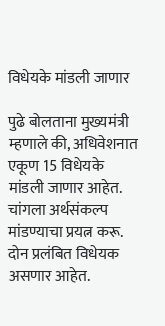विधेयके मांडली जाणार

पुढे बोलताना मुख्यमंत्री म्हणाले की, अधिवेशनात एकूण 15 विधेयके मांडली जाणार आहेत. चांगला अर्थसंकल्प मांडण्याचा प्रयत्न करू. दोन प्रलंबित विधेयक असणार आहेत.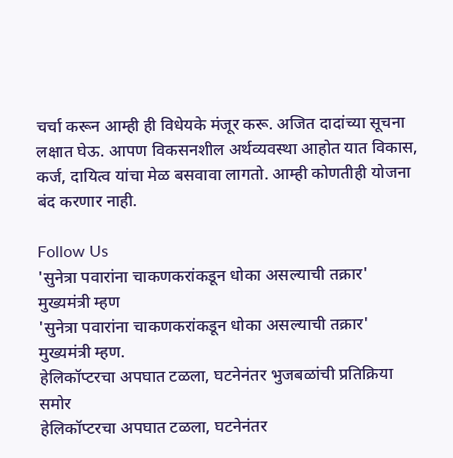चर्चा करून आम्ही ही विधेयके मंजूर करू. अजित दादांच्या सूचना लक्षात घेऊ. आपण विकसनशील अर्थव्यवस्था आहोत यात विकास, कर्ज, दायित्व यांचा मेळ बसवावा लागतो. आम्ही कोणतीही योजना बंद करणार नाही.

Follow Us
'सुनेत्रा पवारांना चाकणकरांकडून धोका असल्याची तक्रार' मुख्यमंत्री म्हण
'सुनेत्रा पवारांना चाकणकरांकडून धोका असल्याची तक्रार' मुख्यमंत्री म्हण.
हेलिकॉप्टरचा अपघात टळला, घटनेनंतर भुजबळांची प्रतिक्रिया समोर
हेलिकॉप्टरचा अपघात टळला, घटनेनंतर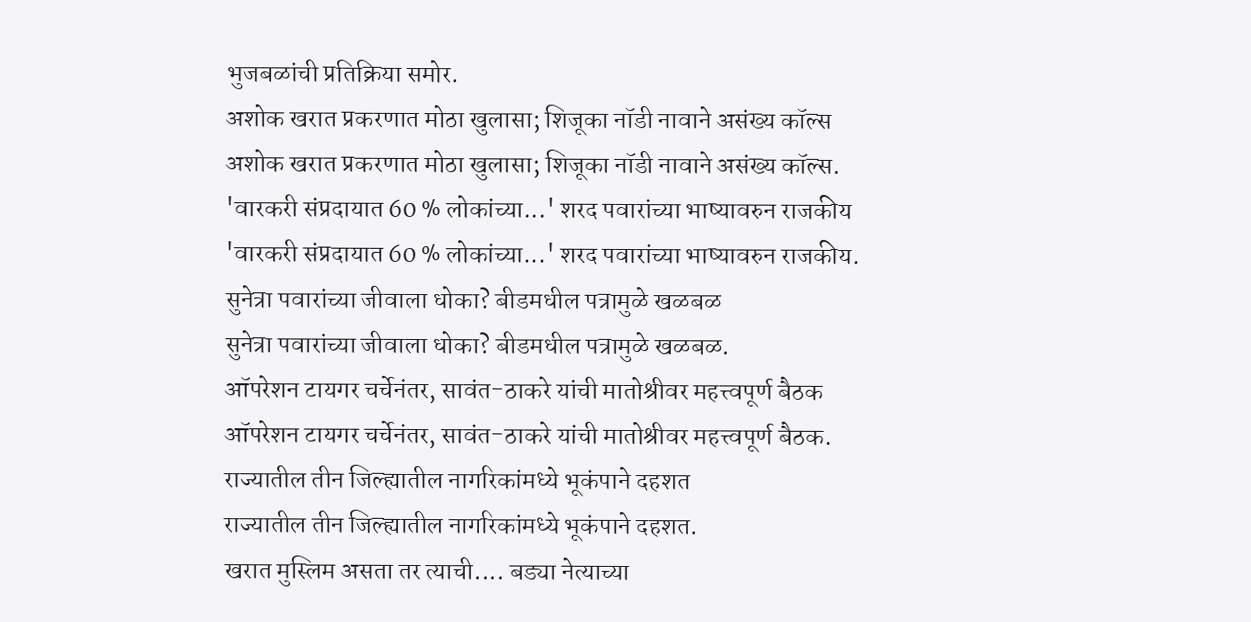भुजबळांची प्रतिक्रिया समोर.
अशोक खरात प्रकरणात मोठा खुलासा; शिजूका नॉडी नावाने असंख्य कॉल्स
अशोक खरात प्रकरणात मोठा खुलासा; शिजूका नॉडी नावाने असंख्य कॉल्स.
'वारकरी संप्रदायात 60 % लोकांच्या...' शरद पवारांच्या भाष्यावरुन राजकीय
'वारकरी संप्रदायात 60 % लोकांच्या...' शरद पवारांच्या भाष्यावरुन राजकीय.
सुनेत्रा पवारांच्या जीवाला धोका? बीडमधील पत्रामुळे खळबळ
सुनेत्रा पवारांच्या जीवाला धोका? बीडमधील पत्रामुळे खळबळ.
ऑपरेशन टायगर चर्चेनंतर, सावंत-ठाकरे यांची मातोश्रीवर महत्त्वपूर्ण बैठक
ऑपरेशन टायगर चर्चेनंतर, सावंत-ठाकरे यांची मातोश्रीवर महत्त्वपूर्ण बैठक.
राज्यातील तीन जिल्ह्यातील नागरिकांमध्ये भूकंपाने दहशत
राज्यातील तीन जिल्ह्यातील नागरिकांमध्ये भूकंपाने दहशत.
खरात मुस्लिम असता तर त्याची.... बड्या नेत्याच्या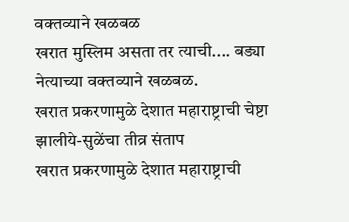वक्तव्याने खळबळ
खरात मुस्लिम असता तर त्याची.... बड्या नेत्याच्या वक्तव्याने खळबळ.
खरात प्रकरणामुळे देशात महाराष्ट्राची चेष्टा झालीये-सुळेंचा तीव्र संताप
खरात प्रकरणामुळे देशात महाराष्ट्राची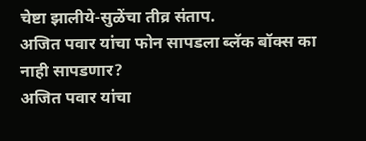चेष्टा झालीये-सुळेंचा तीव्र संताप.
अजित पवार यांचा फोन सापडला ब्लॅक बॉक्स का नाही सापडणार?
अजित पवार यांचा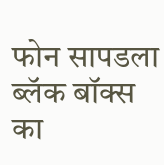फोन सापडला ब्लॅक बॉक्स का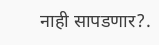नाही सापडणार?.